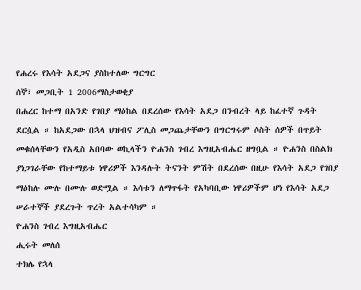የሐረሩ የእሳት አደጋና ያስከተለው ግርግር
ሰኞ፣ መጋቢት 1 2006ማስታወቂያ
በሐረር ከተማ በአንድ የገበያ ማዕከል በደረሰው የእሳት አደጋ በንብረት ላይ ከፈተኛ ጉዳት ደርሷል ። ከአደጋው በኋላ ህዝብና ፖሊስ መጋጨታቸውን በግርግሩም ሶስት ሰዎች በጥይት መቁሰላቸውን የአዲስ አበባው ወኪላችን ዮሐንስ ገብረ እግዚአብሔር ዘግቧል ። ዮሐንስ በስልክ ያነጋገራቸው የከተማይቱ ነዋሪዎች እንዳሉት ትናንት ምሽት በደረሰው በዚሁ የእሳት አደጋ የገበያ ማዕከሉ ሙሉ በሙሉ ወድሟል ። እሳቱን ለማጥፋት የአካባቢው ነዋሪዎችም ሆነ የእሳት አደጋ ሠራተኞች ያደረጉት ጥረት አልተሳካም ።
ዮሐንስ ገብረ እግዚአብሔር
ሒሩት መለሰ
ተክሌ የኋላ